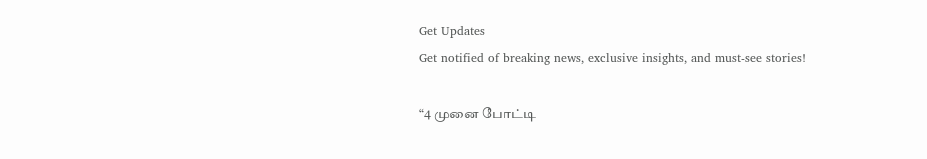Get Updates
Get notified of breaking news, exclusive insights, and must-see stories!

“4 முனை போட்டி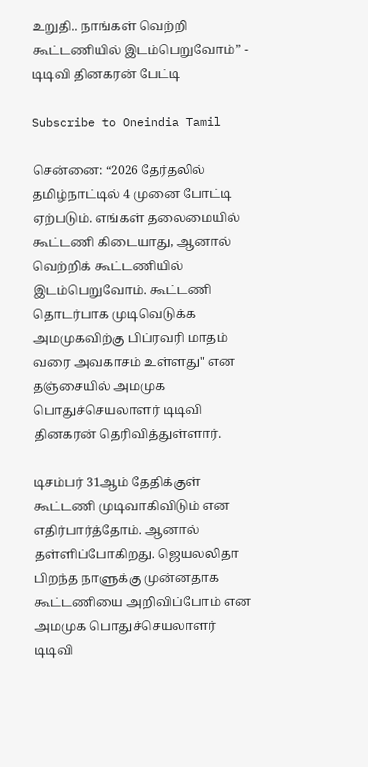உறுதி.. நாங்கள் வெற்றி கூட்டணியில் இடம்பெறுவோம்” - டிடிவி தினகரன் பேட்டி

Subscribe to Oneindia Tamil

சென்னை: “2026 தேர்தலில் தமிழ்நாட்டில் 4 முனை போட்டி ஏற்படும். எங்கள் தலைமையில் கூட்டணி கிடையாது, ஆனால் வெற்றிக் கூட்டணியில் இடம்பெறுவோம். கூட்டணி தொடர்பாக முடிவெடுக்க அமமுகவிற்கு பிப்ரவரி மாதம் வரை அவகாசம் உள்ளது" என தஞ்சையில் அமமுக பொதுச்செயலாளர் டிடிவி தினகரன் தெரிவித்துள்ளார்.

டிசம்பர் 31ஆம் தேதிக்குள் கூட்டணி முடிவாகிவிடும் என எதிர்பார்த்தோம். ஆனால் தள்ளிப்போகிறது. ஜெயலலிதா பிறந்த நாளுக்கு முன்னதாக கூட்டணியை அறிவிப்போம் என அமமுக பொதுச்செயலாளர் டிடிவி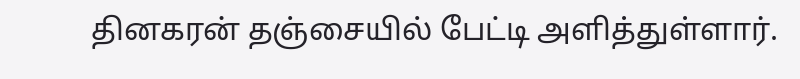தினகரன் தஞ்சையில் பேட்டி அளித்துள்ளார்.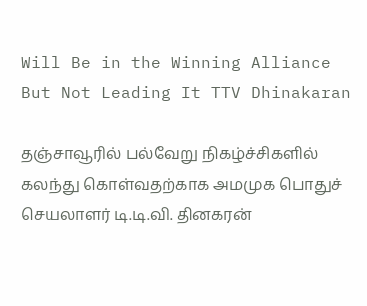Will Be in the Winning Alliance But Not Leading It TTV Dhinakaran

தஞ்சாவூரில் பல்வேறு நிகழ்ச்சிகளில் கலந்து கொள்வதற்காக அமமுக பொதுச் செயலாளர் டி.டி.வி. தினகரன்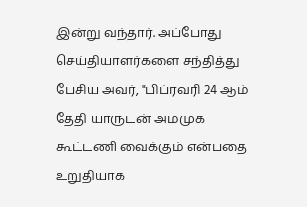இன்று வந்தார். அப்போது செய்தியாளர்களை சந்தித்து பேசிய அவர், "பிப்ரவரி 24 ஆம் தேதி யாருடன் அமமுக கூட்டணி வைக்கும் என்பதை உறுதியாக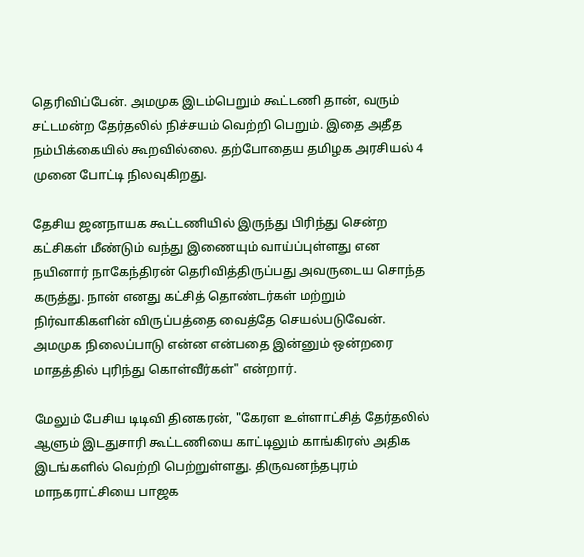தெரிவிப்பேன். அமமுக இடம்பெறும் கூட்டணி தான், வரும் சட்டமன்ற தேர்தலில் நிச்சயம் வெற்றி பெறும். இதை அதீத நம்பிக்கையில் கூறவில்லை. தற்போதைய தமிழக அரசியல் 4 முனை போட்டி நிலவுகிறது.

தேசிய ஜனநாயக கூட்டணியில் இருந்து பிரிந்து சென்ற கட்சிகள் மீண்டும் வந்து இணையும் வாய்ப்புள்ளது என நயினார் நாகேந்திரன் தெரிவித்திருப்பது அவருடைய சொந்த கருத்து. நான் எனது கட்சித் தொண்டர்கள் மற்றும் நிர்வாகிகளின் விருப்பத்தை வைத்தே செயல்படுவேன். அமமுக நிலைப்பாடு என்ன என்பதை இன்னும் ஒன்றரை மாதத்தில் புரிந்து கொள்வீர்கள்" என்றார்.

மேலும் பேசிய டிடிவி தினகரன், "கேரள உள்ளாட்சித் தேர்தலில் ஆளும் இடதுசாரி கூட்டணியை காட்டிலும் காங்கிரஸ் அதிக இடங்களில் வெற்றி பெற்றுள்ளது. திருவனந்தபுரம் மாநகராட்சியை பாஜக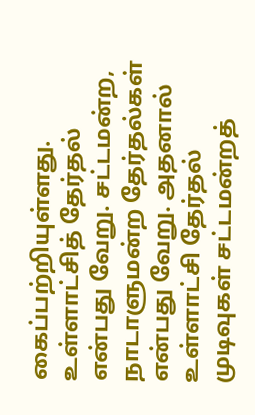கைப்பற்றியுள்ளது. உள்ளாட்சித் தேர்தல் என்பது வேறு. சட்டமன்ற, நாடாளுமன்ற தேர்தல்கள் என்பது வேறு. அதனால் உள்ளாட்சி தேர்தல் முடிவுகள் சட்டமன்றத்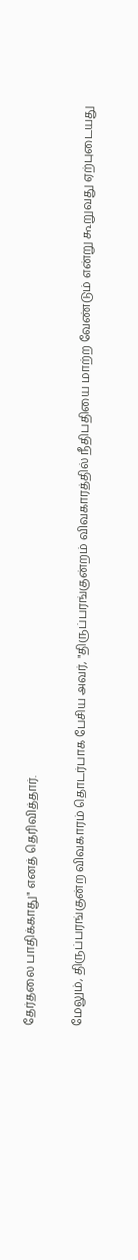தேர்தலை பாதிக்காது" எனத் தெரிவித்தார்.

மேலும், திருப்பரங்குன்ற விவகாரம் தொடர்பாக பேசிய அவர், "திருப்பரங்குன்றம் விவகாரத்தில் நீதிபதியை மாற்ற வேண்டும் என்று கூறுவது ஏற்புடையது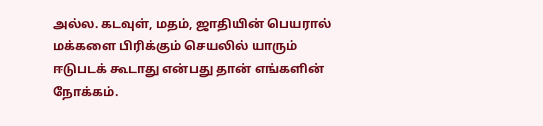அல்ல. கடவுள், மதம், ஜாதியின் பெயரால் மக்களை பிரிக்கும் செயலில் யாரும் ஈடுபடக் கூடாது என்பது தான் எங்களின் நோக்கம்.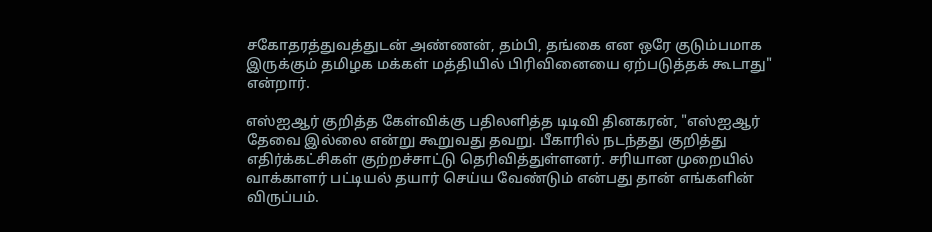சகோதரத்துவத்துடன் அண்ணன், தம்பி, தங்கை என ஒரே குடும்பமாக இருக்கும் தமிழக மக்கள் மத்தியில் பிரிவினையை ஏற்படுத்தக் கூடாது" என்றார்.

எஸ்ஐஆர் குறித்த கேள்விக்கு பதிலளித்த டிடிவி தினகரன், "எஸ்ஐஆர் தேவை இல்லை என்று கூறுவது தவறு. பீகாரில் நடந்தது குறித்து எதிர்க்கட்சிகள் குற்றச்சாட்டு தெரிவித்துள்ளனர். சரியான முறையில் வாக்காளர் பட்டியல் தயார் செய்ய வேண்டும் என்பது தான் எங்களின் விருப்பம்.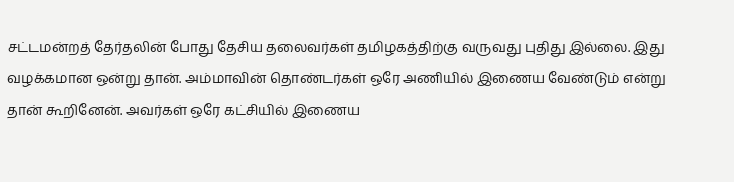சட்டமன்றத் தேர்தலின் போது தேசிய தலைவர்கள் தமிழகத்திற்கு வருவது புதிது இல்லை. இது வழக்கமான ஒன்று தான். அம்மாவின் தொண்டர்கள் ஒரே அணியில் இணைய வேண்டும் என்று தான் கூறினேன். அவர்கள் ஒரே கட்சியில் இணைய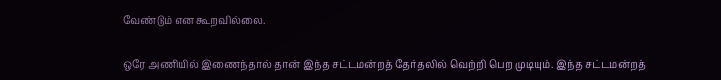வேண்டும் என கூறவில்லை.

ஒரே அணியில் இணைந்தால் தான் இந்த சட்டமன்றத் தேர்தலில் வெற்றி பெற முடியும். இந்த சட்டமன்றத்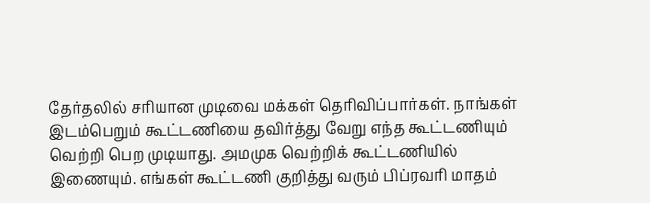தேர்தலில் சரியான முடிவை மக்கள் தெரிவிப்பார்கள். நாங்கள் இடம்பெறும் கூட்டணியை தவிர்த்து வேறு எந்த கூட்டணியும் வெற்றி பெற முடியாது. அமமுக வெற்றிக் கூட்டணியில் இணையும். எங்கள் கூட்டணி குறித்து வரும் பிப்ரவரி மாதம்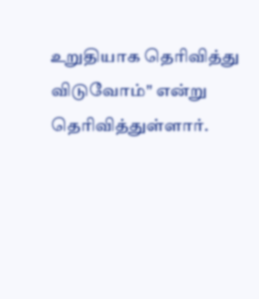உறுதியாக தெரிவித்து விடுவோம்" என்று தெரிவித்துள்ளார்.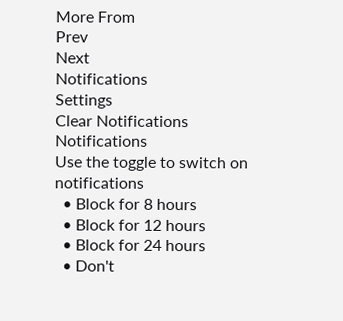More From
Prev
Next
Notifications
Settings
Clear Notifications
Notifications
Use the toggle to switch on notifications
  • Block for 8 hours
  • Block for 12 hours
  • Block for 24 hours
  • Don't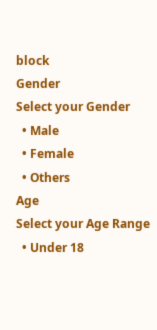block
Gender
Select your Gender
  • Male
  • Female
  • Others
Age
Select your Age Range
  • Under 18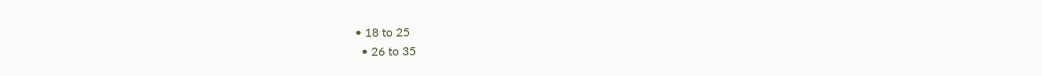• 18 to 25
  • 26 to 35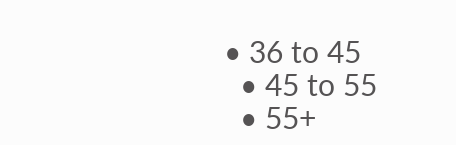• 36 to 45
  • 45 to 55
  • 55+